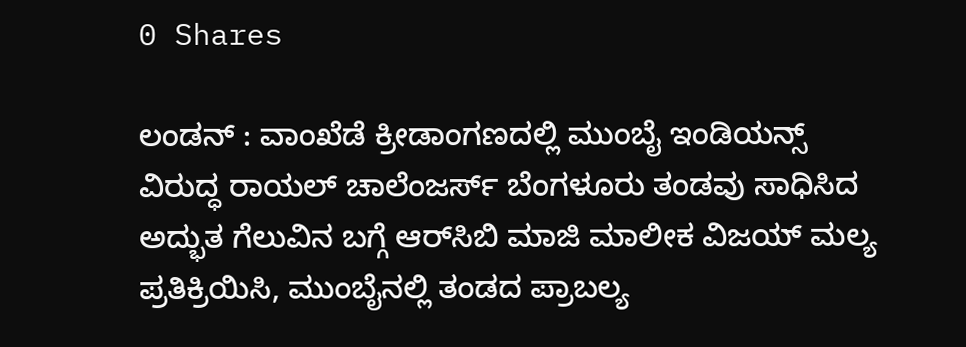0 Shares

ಲಂಡನ್‌ : ವಾಂಖೆಡೆ ಕ್ರೀಡಾಂಗಣದಲ್ಲಿ ಮುಂಬೈ ಇಂಡಿಯನ್ಸ್ ವಿರುದ್ಧ ರಾಯಲ್ ಚಾಲೆಂಜರ್ಸ್ ಬೆಂಗಳೂರು ತಂಡವು ಸಾಧಿಸಿದ ಅದ್ಭುತ ಗೆಲುವಿನ ಬಗ್ಗೆ ಆರ್‌ಸಿಬಿ ಮಾಜಿ ಮಾಲೀಕ ವಿಜಯ್ ಮಲ್ಯ ಪ್ರತಿಕ್ರಿಯಿಸಿ, ಮುಂಬೈನಲ್ಲಿ ತಂಡದ ಪ್ರಾಬಲ್ಯ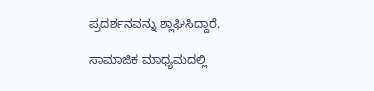ಪ್ರದರ್ಶನವನ್ನು ಶ್ಲಾಘಿಸಿದ್ದಾರೆ.

ಸಾಮಾಜಿಕ ಮಾಧ್ಯಮದಲ್ಲಿ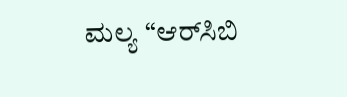ಮಲ್ಯ “ಆರ್‌ಸಿಬಿ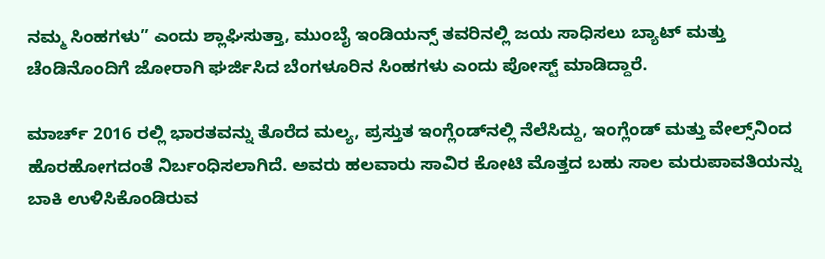ನಮ್ಮ ಸಿಂಹಗಳು” ಎಂದು ಶ್ಲಾಘಿಸುತ್ತಾ, ಮುಂಬೈ ಇಂಡಿಯನ್ಸ್ ತವರಿನಲ್ಲಿ ಜಯ ಸಾಧಿಸಲು ಬ್ಯಾಟ್ ಮತ್ತು ಚೆಂಡಿನೊಂದಿಗೆ ಜೋರಾಗಿ ಘರ್ಜಿಸಿದ ಬೆಂಗಳೂರಿನ ಸಿಂಹಗಳು ಎಂದು ಪೋಸ್ಟ್‌ ಮಾಡಿದ್ದಾರೆ.

ಮಾರ್ಚ್ 2016 ರಲ್ಲಿ ಭಾರತವನ್ನು ತೊರೆದ ಮಲ್ಯ, ಪ್ರಸ್ತುತ ಇಂಗ್ಲೆಂಡ್‌ನಲ್ಲಿ ನೆಲೆಸಿದ್ದು, ಇಂಗ್ಲೆಂಡ್ ಮತ್ತು ವೇಲ್ಸ್‌ನಿಂದ ಹೊರಹೋಗದಂತೆ ನಿರ್ಬಂಧಿಸಲಾಗಿದೆ. ಅವರು ಹಲವಾರು ಸಾವಿರ ಕೋಟಿ ಮೊತ್ತದ ಬಹು ಸಾಲ ಮರುಪಾವತಿಯನ್ನು ಬಾಕಿ ಉಳಿಸಿಕೊಂಡಿರುವ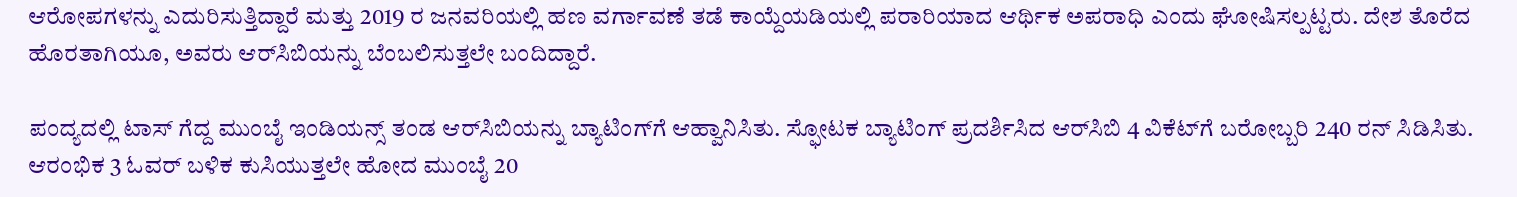ಆರೋಪಗಳನ್ನು ಎದುರಿಸುತ್ತಿದ್ದಾರೆ ಮತ್ತು 2019 ರ ಜನವರಿಯಲ್ಲಿ ಹಣ ವರ್ಗಾವಣೆ ತಡೆ ಕಾಯ್ದೆಯಡಿಯಲ್ಲಿ ಪರಾರಿಯಾದ ಆರ್ಥಿಕ ಅಪರಾಧಿ ಎಂದು ಘೋಷಿಸಲ್ಪಟ್ಟರು. ದೇಶ ತೊರೆದ ಹೊರತಾಗಿಯೂ, ಅವರು ಆರ್‌ಸಿಬಿಯನ್ನು ಬೆಂಬಲಿಸುತ್ತಲೇ ಬಂದಿದ್ದಾರೆ.

ಪಂದ್ಯದಲ್ಲಿ ಟಾಸ್‌ ಗೆದ್ದ ಮುಂಬೈ ಇಂಡಿಯನ್ಸ್‌ ತಂಡ ಆರ್‌ಸಿಬಿಯನ್ನು ಬ್ಯಾಟಿಂಗ್‌ಗೆ ಆಹ್ವಾನಿಸಿತು. ಸ್ಫೋಟಕ ಬ್ಯಾಟಿಂಗ್‌ ಪ್ರದರ್ಶಿಸಿದ ಆರ್‌ಸಿಬಿ 4 ವಿಕೆಟ್‌ಗೆ ಬರೋಬ್ಬರಿ 240 ರನ್‌ ಸಿಡಿಸಿತು. ಆರಂಭಿಕ 3 ಓವರ್‌ ಬಳಿಕ ಕುಸಿಯುತ್ತಲೇ ಹೋದ ಮುಂಬೈ 20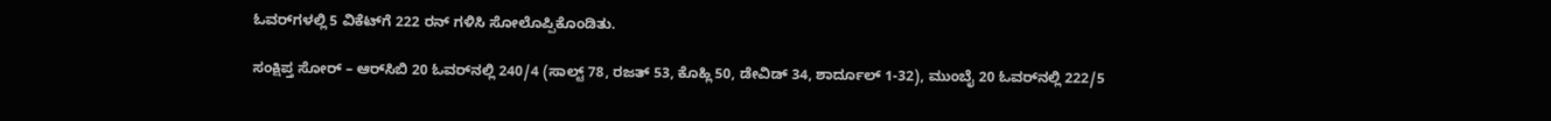ಓವರ್‌ಗಳಲ್ಲಿ 5 ವಿಕೆಟ್‌ಗೆ 222 ರನ್‌ ಗಳಿಸಿ ಸೋಲೊಪ್ಪಿಕೊಂಡಿತು.

ಸಂಕ್ಷಿಪ್ತ ಸೋರ್‌ – ಆರ್‌ಸಿಬಿ 20 ಓವರ್‌ನಲ್ಲಿ 240/4 (ಸಾಲ್ಟ್‌ 78, ರಜತ್‌ 53, ಕೊಹ್ಲಿ 50, ಡೇವಿಡ್‌ 34, ಶಾರ್ದೂಲ್‌ 1-32), ಮುಂಬೈ 20 ಓವರ್‌ನಲ್ಲಿ 222/5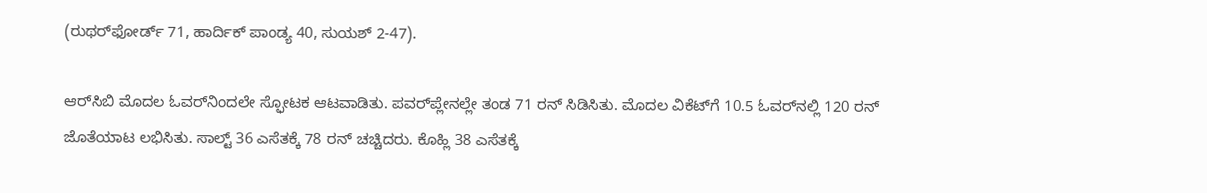(ರುಥರ್‌ಫೋರ್ಡ್‌ 71, ಹಾರ್ದಿಕ್‌ ಪಾಂಡ್ಯ 40, ಸುಯಶ್‌ 2-47).

ಆರ್‌ಸಿಬಿ ಮೊದಲ ಓವರ್‌ನಿಂದಲೇ ಸ್ಫೋಟಕ ಆಟವಾಡಿತು. ಪವರ್‌ಪ್ಲೇನಲ್ಲೇ ತಂಡ 71 ರನ್ ಸಿಡಿಸಿತು. ಮೊದಲ ವಿಕೆಟ್‌ಗೆ 10.5 ಓವರ್‌ನಲ್ಲಿ 120 ರನ್‌ ಜೊತೆಯಾಟ ಲಭಿಸಿತು. ಸಾಲ್ಟ್‌ 36 ಎಸೆತಕ್ಕೆ 78 ರನ್‌ ಚಚ್ಚಿದರು. ಕೊಹ್ಲಿ 38 ಎಸೆತಕ್ಕೆ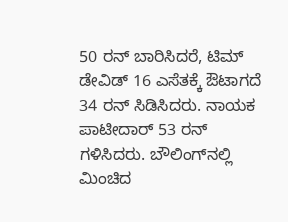50 ರನ್‌ ಬಾರಿಸಿದರೆ, ಟಿಮ್‌ ಡೇವಿಡ್‌ 16 ಎಸೆತಕ್ಕೆ ಔಟಾಗದೆ 34 ರನ್‌ ಸಿಡಿಸಿದರು. ನಾಯಕ ಪಾಟೀದಾರ್‌ 53 ರನ್‌ ಗಳಿಸಿದರು. ಬೌಲಿಂಗ್‌ನಲ್ಲಿ ಮಿಂಚಿದ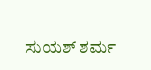ಸುಯಶ್‌ ಶರ್ಮ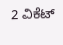2 ವಿಕೆಟ್‌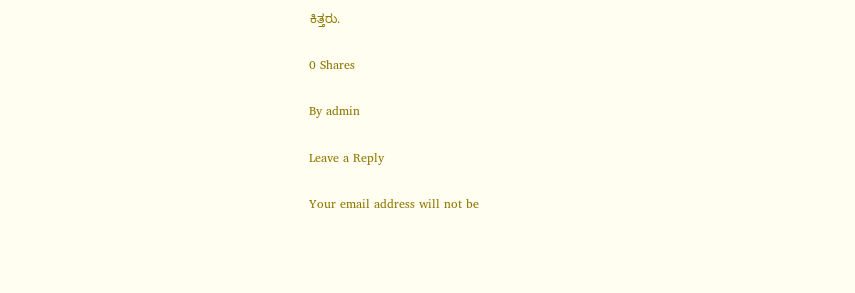ಕಿತ್ತರು.

0 Shares

By admin

Leave a Reply

Your email address will not be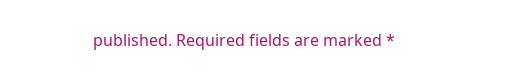published. Required fields are marked *